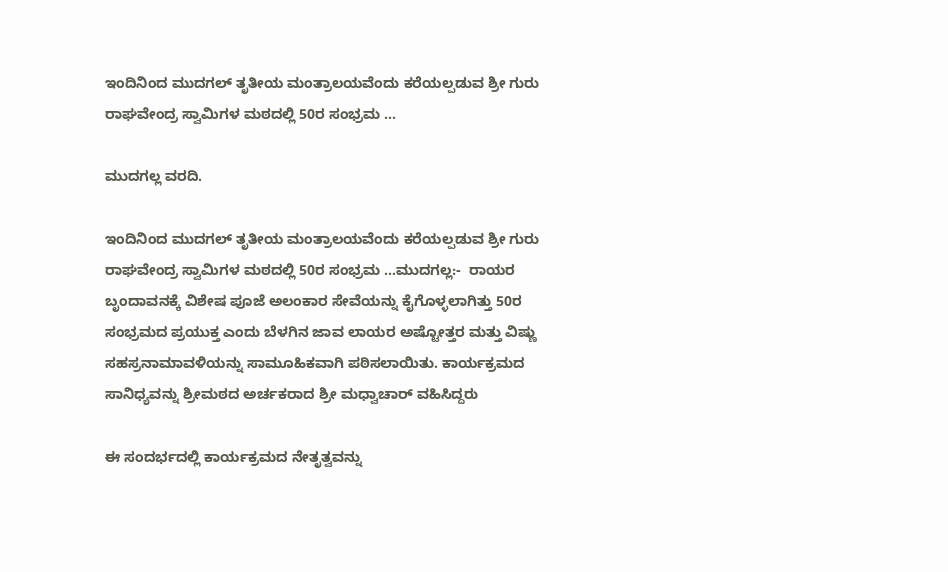ಇಂದಿನಿಂದ ಮುದಗಲ್ ತೃತೀಯ ಮಂತ್ರಾಲಯವೆಂದು ಕರೆಯಲ್ಪಡುವ ಶ್ರೀ ಗುರು ರಾಘವೇಂದ್ರ ಸ್ವಾಮಿಗಳ ಮಠದಲ್ಲಿ 50ರ ಸಂಭ್ರಮ …

ಮುದಗಲ್ಲ ವರದಿ.

ಇಂದಿನಿಂದ ಮುದಗಲ್ ತೃತೀಯ ಮಂತ್ರಾಲಯವೆಂದು ಕರೆಯಲ್ಪಡುವ ಶ್ರೀ ಗುರು ರಾಘವೇಂದ್ರ ಸ್ವಾಮಿಗಳ ಮಠದಲ್ಲಿ 50ರ ಸಂಭ್ರಮ …ಮುದಗಲ್ಲ:-  ರಾಯರ ಬೃಂದಾವನಕ್ಕೆ ವಿಶೇಷ ಪೂಜೆ ಅಲಂಕಾರ ಸೇವೆಯನ್ನು ಕೈಗೊಳ್ಳಲಾಗಿತ್ತು 50ರ ಸಂಭ್ರಮದ ಪ್ರಯುಕ್ತ ಎಂದು ಬೆಳಗಿನ ಜಾವ ಲಾಯರ ಅಷ್ಟೋತ್ತರ ಮತ್ತು ವಿಷ್ಣು ಸಹಸ್ರನಾಮಾವಳಿಯನ್ನು ಸಾಮೂಹಿಕವಾಗಿ ಪಠಿಸಲಾಯಿತು. ಕಾರ್ಯಕ್ರಮದ ಸಾನಿಧ್ಯವನ್ನು ಶ್ರೀಮಠದ ಅರ್ಚಕರಾದ ಶ್ರೀ ಮಧ್ವಾಚಾರ್ ವಹಿಸಿದ್ದರು

ಈ ಸಂದರ್ಭದಲ್ಲಿ ಕಾರ್ಯಕ್ರಮದ ನೇತೃತ್ವವನ್ನು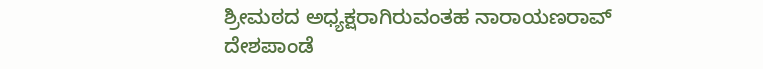ಶ್ರೀಮಠದ ಅಧ್ಯಕ್ಷರಾಗಿರುವಂತಹ ನಾರಾಯಣರಾವ್ ದೇಶಪಾಂಡೆ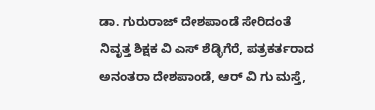ಡಾ. ಗುರುರಾಜ್ ದೇಶಪಾಂಡೆ ಸೇರಿದಂತೆ ನಿವೃತ್ತ ಶಿಕ್ಷಕ ವಿ ಎಸ್ ಶೆಡ್ಳಿಗೆರೆ, ಪತ್ರಕರ್ತರಾದ ಅನಂತರಾ ದೇಶಪಾಂಡೆ, ಆರ್ ವಿ ಗು ಮಸ್ತೆ,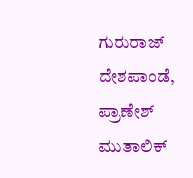ಗುರುರಾಜ್ ದೇಶಪಾಂಡೆ, ಪ್ರಾಣೇಶ್ ಮುತಾಲಿಕ್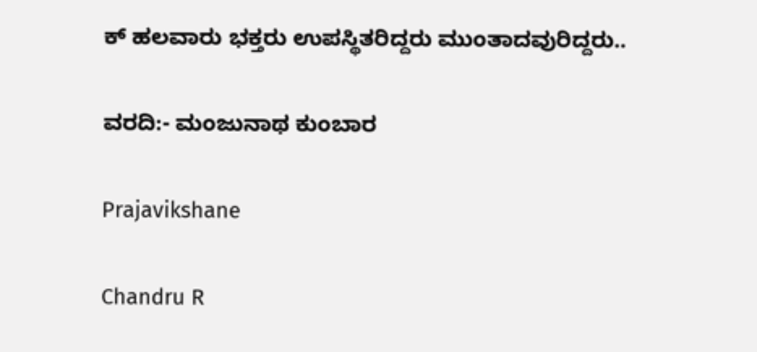ಕ್ ಹಲವಾರು ಭಕ್ತರು ಉಪಸ್ಥಿತರಿದ್ದರು ಮುಂತಾದವುರಿದ್ದರು..

ವರದಿ:- ಮಂಜುನಾಥ ಕುಂಬಾರ

Prajavikshane

Chandru R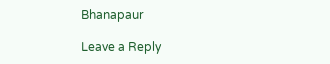Bhanapaur

Leave a Reply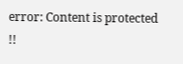error: Content is protected !!